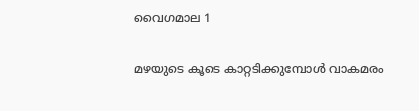വൈഗമാല 1

മഴയുടെ കൂടെ കാറ്റടിക്കുമ്പോൾ വാകമരം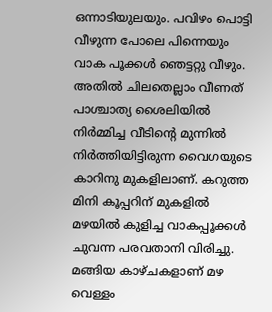ഒന്നാടിയുലയും. പവിഴം പൊട്ടി വീഴുന്ന പോലെ പിന്നെയും വാക പൂക്കൾ ഞെട്ടറ്റു വീഴും. അതിൽ ചിലതെല്ലാം വീണത് പാശ്ചാത്യ ശൈലിയിൽ നിർമ്മിച്ച വീടിന്റെ മുന്നിൽ നിർത്തിയിട്ടിരുന്ന വൈഗയുടെ കാറിനു മുകളിലാണ്. കറുത്ത മിനി കൂപ്പറിന് മുകളിൽ മഴയിൽ കുളിച്ച വാകപ്പൂക്കൾ ചുവന്ന പരവതാനി വിരിച്ചു. മങ്ങിയ കാഴ്ചകളാണ് മഴ വെള്ളം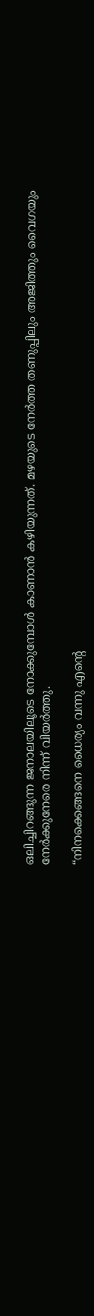ഒലിച്ചിറങ്ങുന്ന ജനാലയിലൂടെ നോക്കുമ്പോൾ കാണാൻ കഴിയുന്നത്. മഴയുടെ നേർത്ത തണുപ്പിലും അജിത്തും വൈഗയും നേർക്കുനേരെ നിന്ന് വിയർത്തു.

“നിനക്കെങ്ങനെ ധൈര്യം വന്നു എന്റെ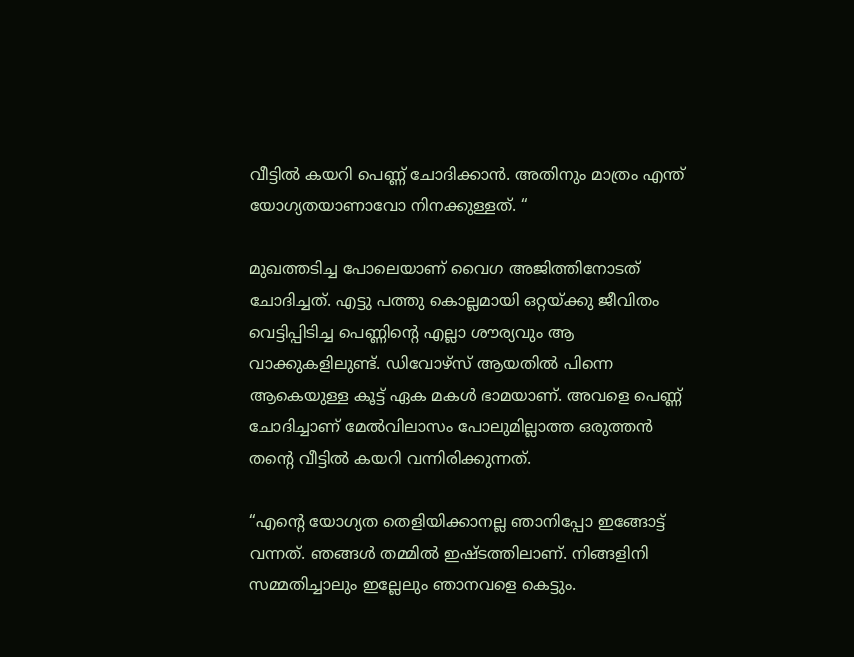വീട്ടിൽ കയറി പെണ്ണ് ചോദിക്കാൻ. അതിനും മാത്രം എന്ത് യോഗ്യതയാണാവോ നിനക്കുള്ളത്. “

മുഖത്തടിച്ച പോലെയാണ് വൈഗ അജിത്തിനോടത് ചോദിച്ചത്. എട്ടു പത്തു കൊല്ലമായി ഒറ്റയ്ക്കു ജീവിതം വെട്ടിപ്പിടിച്ച പെണ്ണിന്റെ എല്ലാ ശൗര്യവും ആ വാക്കുകളിലുണ്ട്. ഡിവോഴ്സ് ആയതിൽ പിന്നെ ആകെയുള്ള കൂട്ട് ഏക മകൾ ഭാമയാണ്. അവളെ പെണ്ണ് ചോദിച്ചാണ് മേൽവിലാസം പോലുമില്ലാത്ത ഒരുത്തൻ തന്റെ വീട്ടിൽ കയറി വന്നിരിക്കുന്നത്.

“എന്റെ യോഗ്യത തെളിയിക്കാനല്ല ഞാനിപ്പോ ഇങ്ങോട്ട് വന്നത്. ഞങ്ങൾ തമ്മിൽ ഇഷ്ടത്തിലാണ്. നിങ്ങളിനി സമ്മതിച്ചാലും ഇല്ലേലും ഞാനവളെ കെട്ടും.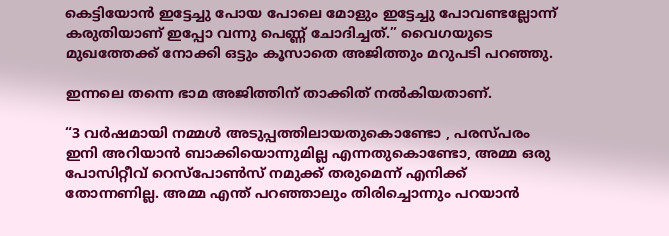കെട്ടിയോൻ ഇട്ടേച്ചു പോയ പോലെ മോളും ഇട്ടേച്ചു പോവണ്ടല്ലോന്ന് കരുതിയാണ് ഇപ്പോ വന്നു പെണ്ണ് ചോദിച്ചത്.” വൈഗയുടെ മുഖത്തേക്ക് നോക്കി ഒട്ടും കൂസാതെ അജിത്തും മറുപടി പറഞ്ഞു.

ഇന്നലെ തന്നെ ഭാമ അജിത്തിന് താക്കിത് നൽകിയതാണ്.

“3 വർഷമായി നമ്മൾ അടുപ്പത്തിലായതുകൊണ്ടോ , പരസ്‌പരം ഇനി അറിയാൻ ബാക്കിയൊന്നുമില്ല എന്നതുകൊണ്ടോ, അമ്മ ഒരു പോസിറ്റീവ് റെസ്പോൺസ് നമുക്ക് തരുമെന്ന് എനിക്ക് തോന്നണില്ല. അമ്മ എന്ത് പറഞ്ഞാലും തിരിച്ചൊന്നും പറയാൻ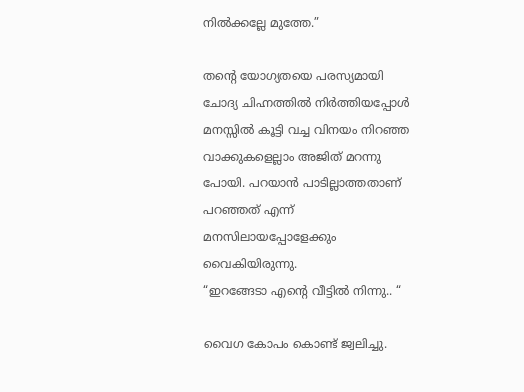നിൽക്കല്ലേ മുത്തേ.”

തന്റെ യോഗ്യതയെ പരസ്യമായി ചോദ്യ ചിഹ്നത്തിൽ നിർത്തിയപ്പോൾ മനസ്സിൽ കൂട്ടി വച്ച വിനയം നിറഞ്ഞ വാക്കുകളെല്ലാം അജിത് മറന്നു പോയി. പറയാൻ പാടില്ലാത്തതാണ് പറഞ്ഞത് എന്ന് മനസിലായപ്പോളേക്കും വൈകിയിരുന്നു.
“ഇറങ്ങേടാ എന്റെ വീട്ടിൽ നിന്നു.. “

വൈഗ കോപം കൊണ്ട് ജ്വലിച്ചു.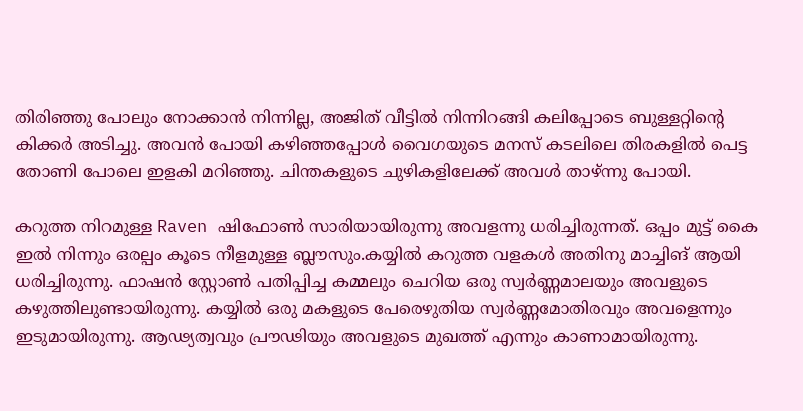തിരിഞ്ഞു പോലും നോക്കാൻ നിന്നില്ല, അജിത് വീട്ടിൽ നിന്നിറങ്ങി കലിപ്പോടെ ബുള്ളറ്റിന്റെ കിക്കർ അടിച്ചു. അവൻ പോയി കഴിഞ്ഞപ്പോൾ വൈഗയുടെ മനസ് കടലിലെ തിരകളിൽ പെട്ട തോണി പോലെ ഇളകി മറിഞ്ഞു. ചിന്തകളുടെ ചുഴികളിലേക്ക് അവൾ താഴ്ന്നു പോയി.

കറുത്ത നിറമുള്ള Raven ഷിഫോൺ സാരിയായിരുന്നു അവളന്നു ധരിച്ചിരുന്നത്. ഒപ്പം മുട്ട് കൈ ഇൽ നിന്നും ഒരല്പം കൂടെ നീളമുള്ള ബ്ലൗസും.കയ്യിൽ കറുത്ത വളകൾ അതിനു മാച്ചിങ് ആയി ധരിച്ചിരുന്നു. ഫാഷൻ സ്റ്റോൺ പതിപ്പിച്ച കമ്മലും ചെറിയ ഒരു സ്വർണ്ണമാലയും അവളുടെ കഴുത്തിലുണ്ടായിരുന്നു. കയ്യിൽ ഒരു മകളുടെ പേരെഴുതിയ സ്വർണ്ണമോതിരവും അവളെന്നും ഇടുമായിരുന്നു. ആഢ്യത്വവും പ്രൗഢിയും അവളുടെ മുഖത്ത് എന്നും കാണാമായിരുന്നു.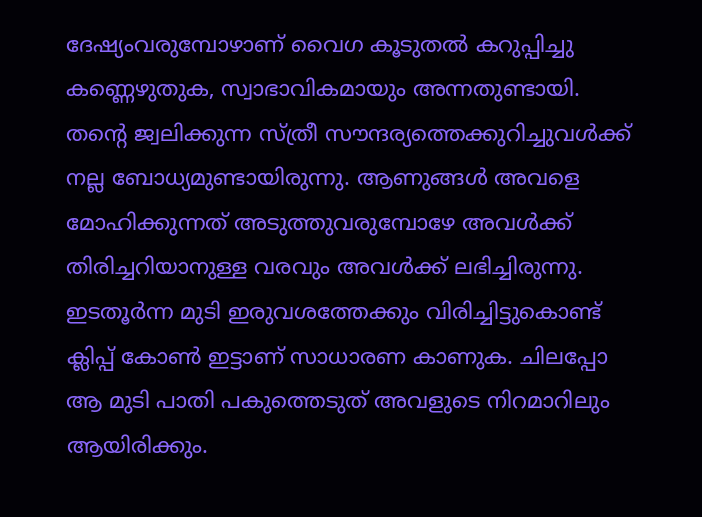ദേഷ്യംവരുമ്പോഴാണ് വൈഗ കൂടുതൽ കറുപ്പിച്ചു കണ്ണെഴുതുക, സ്വാഭാവികമായും അന്നതുണ്ടായി. തന്റെ ജ്വലിക്കുന്ന സ്ത്രീ സൗന്ദര്യത്തെക്കുറിച്ചുവൾക്ക് നല്ല ബോധ്യമുണ്ടായിരുന്നു. ആണുങ്ങൾ അവളെ മോഹിക്കുന്നത്‌ അടുത്തുവരുമ്പോഴേ അവൾക്ക് തിരിച്ചറിയാനുള്ള വരവും അവൾക്ക് ലഭിച്ചിരുന്നു. ഇടതൂർന്ന മുടി ഇരുവശത്തേക്കും വിരിച്ചിട്ടുകൊണ്ട് ക്ലിപ്പ് കോൺ ഇട്ടാണ് സാധാരണ കാണുക. ചിലപ്പോ ആ മുടി പാതി പകുത്തെടുത് അവളുടെ നിറമാറിലും ആയിരിക്കും.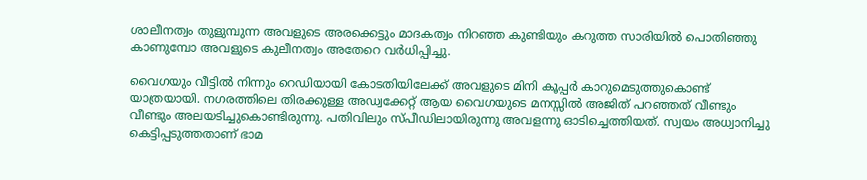ശാലീനത്വം തുളുമ്പുന്ന അവളുടെ അരക്കെട്ടും മാദകത്വം നിറഞ്ഞ കുണ്ടിയും കറുത്ത സാരിയിൽ പൊതിഞ്ഞു കാണുമ്പോ അവളുടെ കുലീനത്വം അതേറെ വർധിപ്പിച്ചു.

വൈഗയും വീട്ടിൽ നിന്നും റെഡിയായി കോടതിയിലേക്ക് അവളുടെ മിനി കൂപ്പർ കാറുമെടുത്തുകൊണ്ട് യാത്രയായി. നഗരത്തിലെ തിരക്കുള്ള അഡ്വക്കേറ്റ് ആയ വൈഗയുടെ മനസ്സിൽ അജിത് പറഞ്ഞത് വീണ്ടും വീണ്ടും അലയടിച്ചുകൊണ്ടിരുന്നു. പതിവിലും സ്പീഡിലായിരുന്നു അവളന്നു ഓടിച്ചെത്തിയത്. സ്വയം അധ്വാനിച്ചു കെട്ടിപ്പടുത്തതാണ് ഭാമ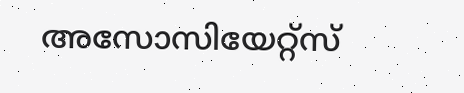അസോസിയേറ്റ്‌സ്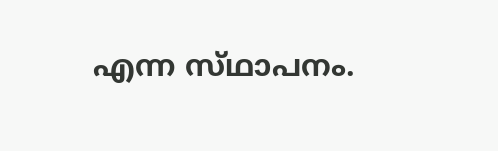എന്ന സ്‌ഥാപനം.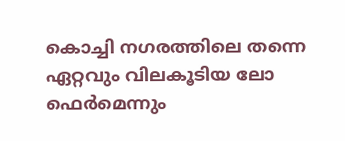കൊച്ചി നഗരത്തിലെ തന്നെ ഏറ്റവും വിലകൂടിയ ലോ ഫെർമെന്നും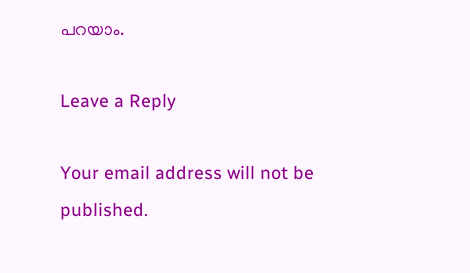പറയാം.

Leave a Reply

Your email address will not be published.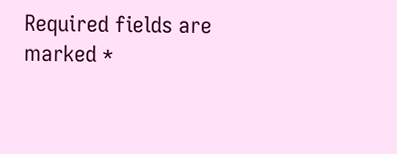Required fields are marked *